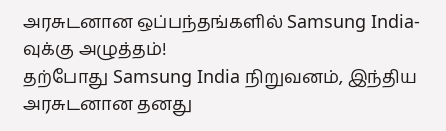அரசுடனான ஒப்பந்தங்களில் Samsung India-வுக்கு அழுத்தம்!
தற்போது Samsung India நிறுவனம், இந்திய அரசுடனான தனது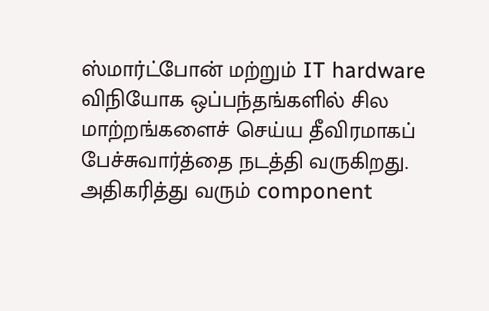ஸ்மார்ட்போன் மற்றும் IT hardware விநியோக ஒப்பந்தங்களில் சில மாற்றங்களைச் செய்ய தீவிரமாகப் பேச்சுவார்த்தை நடத்தி வருகிறது. அதிகரித்து வரும் component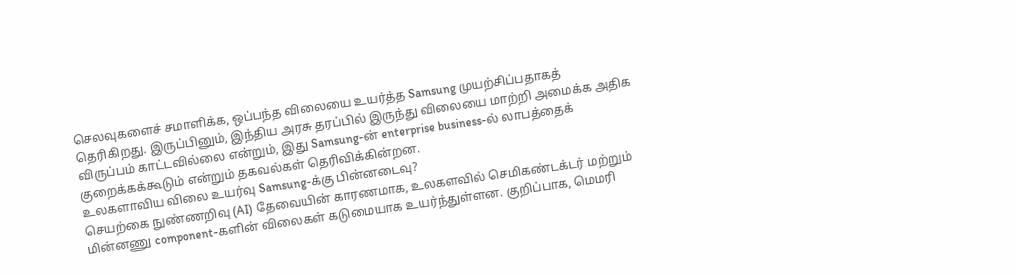செலவுகளைச் சமாளிக்க, ஒப்பந்த விலையை உயர்த்த Samsung முயற்சிப்பதாகத் தெரிகிறது. இருப்பினும், இந்திய அரசு தரப்பில் இருந்து விலையை மாற்றி அமைக்க அதிக விருப்பம் காட்டவில்லை என்றும், இது Samsung-ன் enterprise business-ல் லாபத்தைக் குறைக்கக்கூடும் என்றும் தகவல்கள் தெரிவிக்கின்றன.
உலகளாவிய விலை உயர்வு Samsung-க்கு பின்னடைவு?
செயற்கை நுண்ணறிவு (AI) தேவையின் காரணமாக, உலகளவில் செமிகண்டக்டர் மற்றும் மின்னணு component-களின் விலைகள் கடுமையாக உயர்ந்துள்ளன. குறிப்பாக, மெமரி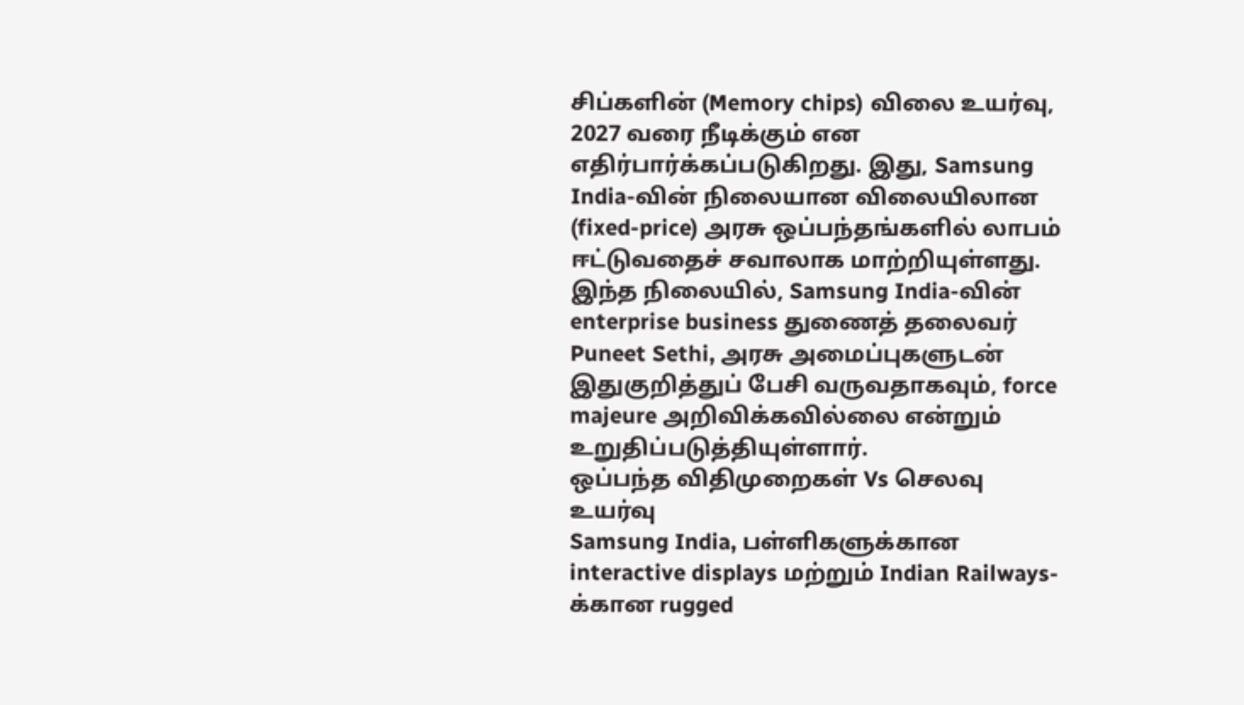சிப்களின் (Memory chips) விலை உயர்வு, 2027 வரை நீடிக்கும் என எதிர்பார்க்கப்படுகிறது. இது, Samsung India-வின் நிலையான விலையிலான (fixed-price) அரசு ஒப்பந்தங்களில் லாபம் ஈட்டுவதைச் சவாலாக மாற்றியுள்ளது. இந்த நிலையில், Samsung India-வின் enterprise business துணைத் தலைவர் Puneet Sethi, அரசு அமைப்புகளுடன் இதுகுறித்துப் பேசி வருவதாகவும், force majeure அறிவிக்கவில்லை என்றும் உறுதிப்படுத்தியுள்ளார்.
ஒப்பந்த விதிமுறைகள் Vs செலவு உயர்வு
Samsung India, பள்ளிகளுக்கான interactive displays மற்றும் Indian Railways-க்கான rugged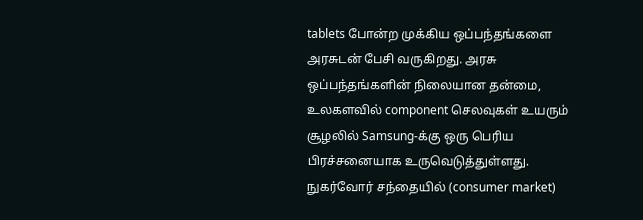tablets போன்ற முக்கிய ஒப்பந்தங்களை அரசுடன் பேசி வருகிறது. அரசு ஒப்பந்தங்களின் நிலையான தன்மை, உலகளவில் component செலவுகள் உயரும் சூழலில் Samsung-க்கு ஒரு பெரிய பிரச்சனையாக உருவெடுத்துள்ளது. நுகர்வோர் சந்தையில் (consumer market)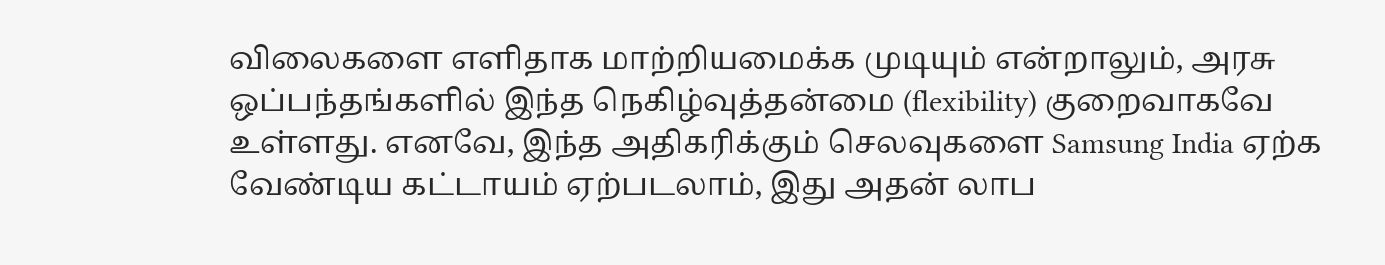விலைகளை எளிதாக மாற்றியமைக்க முடியும் என்றாலும், அரசு ஒப்பந்தங்களில் இந்த நெகிழ்வுத்தன்மை (flexibility) குறைவாகவே உள்ளது. எனவே, இந்த அதிகரிக்கும் செலவுகளை Samsung India ஏற்க வேண்டிய கட்டாயம் ஏற்படலாம், இது அதன் லாப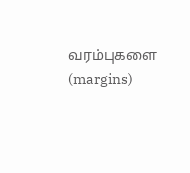வரம்புகளை (margins)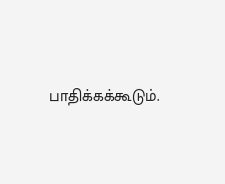பாதிக்கக்கூடும்.